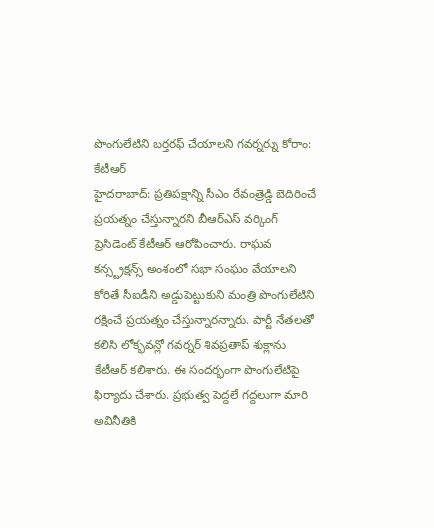పొంగులేటిని బర్తరఫ్ చేయాలని గవర్నర్ను కోరాం: కేటీఆర్
హైదరాబాద్: ప్రతిపక్షాన్ని సీఎం రేవంత్రెడ్డి బెదిరించే ప్రయత్నం చేస్తున్నారని బీఆర్ఎస్ వర్కింగ్ ప్రెసిడెంట్ కేటీఆర్ ఆరోపించారు. రాఘవ కన్స్ట్రక్షన్స్ అంశంలో సభా సంఘం వేయాలని కోరితే సీఐడీని అడ్డుపెట్టుకుని మంత్రి పొంగులేటిని రక్షించే ప్రయత్నం చేస్తున్నారన్నారు. పార్టీ నేతలతో కలిసి లోక్భవన్లో గవర్నర్ శివప్రతాప్ శుక్లాను కేటీఆర్ కలిశారు. ఈ సందర్భంగా పొంగులేటిపై ఫిర్యాదు చేశారు. ప్రభుత్వ పెద్దలే గద్దలుగా మారి అవినీతికి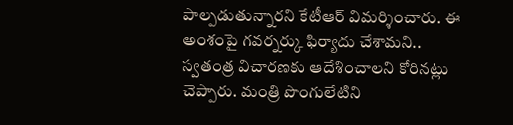పాల్పడుతున్నారని కేటీఆర్ విమర్శించారు. ఈ అంశంపై గవర్నర్కు ఫిర్యాదు చేశామని.. స్వతంత్ర విచారణకు ఆదేశించాలని కోరినట్లు చెప్పారు. మంత్రి పొంగులేటిని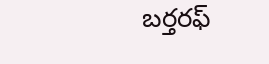బర్తరఫ్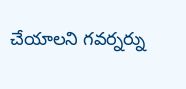చేయాలని గవర్నర్ను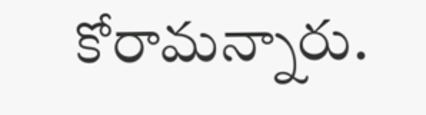కోరామన్నారు.